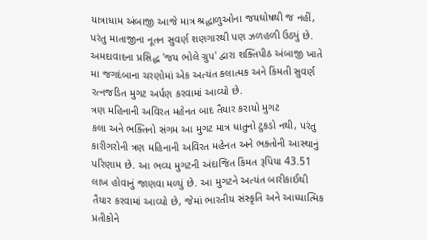યાત્રાધામ અંબાજી આજે માત્ર શ્રદ્ધાળુઓના જયઘોષથી જ નહીં, પરંતુ માતાજીના નૂતન સુવર્ણ શણગારથી પણ ઝળહળી ઉઠ્યું છે. અમદાવાદના પ્રસિદ્ધ 'જય ભોલે ગ્રુપ' દ્વારા શક્તિપીઠ અંબાજી ખાતે મા જગદંબાના ચરણોમાં એક અત્યંત કલાત્મક અને કિંમતી સુવર્ણ રત્નજડિત મુગટ અર્પણ કરવામાં આવ્યો છે.
ત્રણ મહિનાની અવિરત મહેનત બાદ તૈયાર કરાયો મુગટ
કલા અને ભક્તિનો સંગમ આ મુગટ માત્ર ધાતુનો ટુકડો નથી, પરંતુ કારીગરોની ત્રણ મહિનાની અવિરત મહેનત અને ભક્તોની આસ્થાનું પરિણામ છે. આ ભવ્ય મુગટની અંદાજિત કિંમત રૂપિયા 43.51 લાખ હોવાનું જાણવા મળ્યું છે. આ મુગટને અત્યંત બારીકાઈથી તૈયાર કરવામાં આવ્યો છે, જેમાં ભારતીય સંસ્કૃતિ અને આધ્યાત્મિક પ્રતીકોને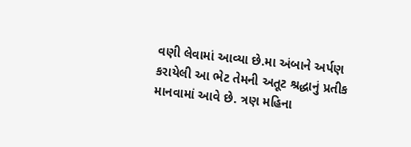વણી લેવામાં આવ્યા છે.મા અંબાને અર્પણ કરાયેલી આ ભેટ તેમની અતૂટ શ્રદ્ધાનું પ્રતીક માનવામાં આવે છે. ત્રણ મહિના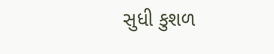સુધી કુશળ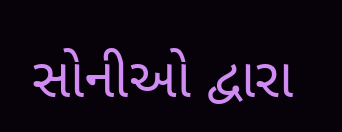સોનીઓ દ્વારા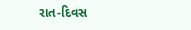રાત-દિવસ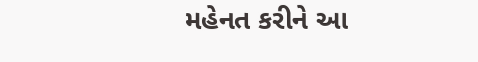મહેનત કરીને આ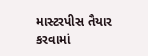માસ્ટરપીસ તૈયાર કરવામાં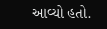આવ્યો હતો.